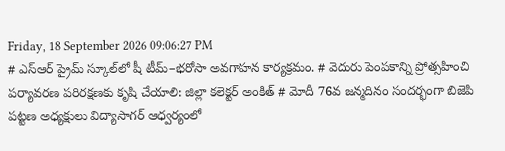Friday, 18 September 2026 09:06:27 PM
# ఎస్‌ఆర్‌ ప్రైమ్‌ స్కూల్‌లో షీ టీమ్‌–భరోసా అవగాహన కార్యక్రమం. # వెదురు పెంపకాన్ని ప్రోత్సహించి పర్యావరణ పరిరక్షణకు కృషి చేయాలి: జిల్లా కలెక్టర్ అంకిత్ # మోదీ 76వ జన్మదినం సందర్భంగా బిజెపి పట్టణ అధ్యక్షులు విద్యాసాగర్ ఆధ్వర్యంలో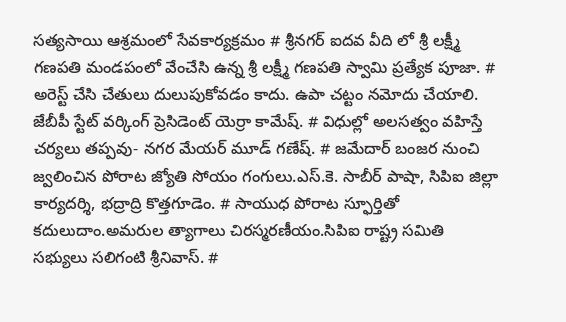సత్యసాయి ఆశ్రమంలో సేవకార్యక్రమం # శ్రీనగర్ ఐదవ వీది లో శ్రీ లక్ష్మీ గణపతి మండపంలో వేంచేసి ఉన్న శ్రీ లక్ష్మీ గణపతి స్వామి ప్రత్యేక పూజా. # అరెస్ట్ చేసి చేతులు దులుపుకోవడం కాదు. ఉపా చట్టం నమోదు చేయాలి. జేబీపీ స్టేట్ వర్కింగ్ ప్రెసిడెంట్ యెర్రా కామేష్. # విధుల్లో అలసత్వం వహిస్తే చర్యలు తప్పవు- నగర మేయర్ మూడ్ గణేష్. # జమేదార్ బంజర నుంచి జ్వలించిన పోరాట జ్యోతి సోయం గంగులు.ఎస్.కె. సాబీర్ పాషా, సిపిఐ జిల్లా కార్యదర్శి, భద్రాద్రి కొత్తగూడెం. # సాయుధ పోరాట స్ఫూర్తితో కదులుదాం.అమరుల త్యాగాలు చిరస్మరణీయం.సిపిఐ రాష్ట్ర సమితి సభ్యులు సలిగంటి శ్రీనివాస్. #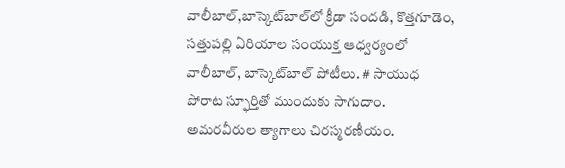వాలీబాల్‌,బాస్కెట్‌బాల్‌లో క్రీడా సందడి, కొత్తగూడెం, సత్తుపల్లి ఏరియాల సంయుక్త ఆధ్వర్యంలో వాలీబాల్, బాస్కెట్‌బాల్ పోటీలు. # సాయుధ పోరాట స్ఫూర్తితో ముందుకు సాగుదాం. అమరవీరుల త్యాగాలు చిరస్మరణీయం.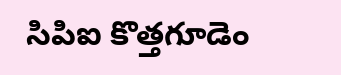సిపిఐ కొత్తగూడెం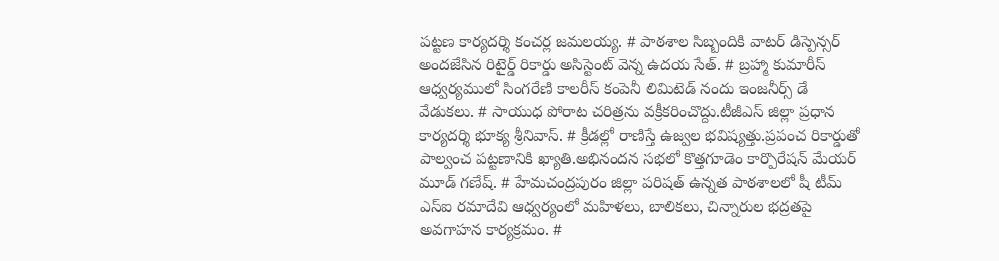పట్టణ కార్యదర్శి కంచర్ల జమలయ్య. # పాఠశాల సిబ్బందికి వాటర్ డిస్పెన్సర్ అందజేసిన రిటైర్డ్ రికార్డు అసిస్టెంట్ వెన్న ఉదయ సేత్. # బ్రహ్మా కుమారీస్ ఆధ్వర్యములో సింగరేణి కాలరీస్ కంపెనీ లిమిటెడ్ నందు ఇంజనీర్స్ డే వేడుకలు. # సాయుధ పోరాట చరిత్రను వక్రీకరించొద్దు.టీజీఎస్ జిల్లా ప్రధాన కార్యదర్శి భూక్య శ్రీనివాస్. # క్రీడల్లో రాణిస్తే ఉజ్వల భవిష్యత్తు.ప్రపంచ రికార్డుతో పాల్వంచ పట్టణానికి ఖ్యాతి.అభినందన సభలో కొత్తగూడెం కార్పొరేషన్ మేయర్ మూడ్ గణేష్. # హేమచంద్రపురం జిల్లా పరిషత్ ఉన్నత పాఠశాలలో షీ టీమ్‌ ఎస్‌ఐ రమాదేవి ఆధ్వర్యంలో మహిళలు, బాలికలు, చిన్నారుల భద్రతపై అవగాహన కార్యక్రమం. #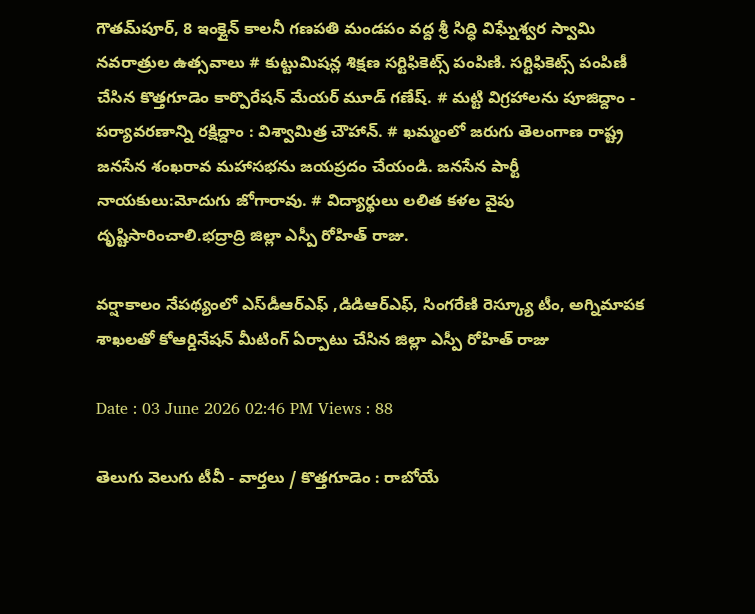గౌతమ్‌పూర్, 8 ఇంక్లైన్ కాలనీ గణపతి మండపం వద్ద శ్రీ సిద్ధి విఘ్నేశ్వర స్వామి నవరాత్రుల ఉత్సవాలు # కుట్టుమిషన్ల శిక్షణ సర్టిఫికెట్స్ పంపిణి. సర్టిఫికెట్స్ పంపిణీ చేసిన కొత్తగూడెం కార్పొరేషన్ మేయర్ మూడ్ గణేష్. # మట్టి విగ్రహాలను పూజిద్దాం - పర్యావరణాన్ని రక్షిద్దాం : విశ్వామిత్ర చౌహాన్. # ఖమ్మంలో జరుగు తెలంగాణ రాష్ట్ర జనసేన శంఖరావ మహాసభను జయప్రదం చేయండి. జనసేన పార్టీ నాయకులు:మోదుగు జోగారావు. # విద్యార్థులు లలిత కళల వైపు దృష్టిసారించాలి.భద్రాద్రి జిల్లా ఎస్పీ రోహిత్ రాజు.

వర్షాకాలం నేపథ్యంలో ఎస్‌డీఆర్‌ఎఫ్ ,డిడిఆర్ఎఫ్, సింగరేణి రెస్క్యూ టీం, అగ్నిమాపక శాఖలతో కోఆర్డినేషన్ మీటింగ్ ఏర్పాటు చేసిన జిల్లా ఎస్పీ రోహిత్ రాజు

Date : 03 June 2026 02:46 PM Views : 88

తెలుగు వెలుగు టీవీ - వార్తలు / కొత్తగూడెం : రాబోయే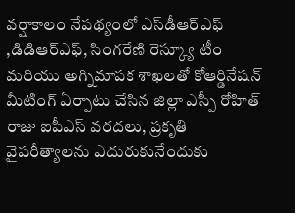వర్షాకాలం నేపథ్యంలో ఎస్‌డీఆర్‌ఎఫ్ ,డిడిఆర్ఎఫ్, సింగరేణి రెస్క్యూ టీం మరియు అగ్నిమాపక శాఖలతో కోఆర్డినేషన్ మీటింగ్ ఏర్పాటు చేసిన జిల్లా ఎస్పీ రోహిత్ రాజు ఐపీఎస్ వరదలు, ప్రకృతి వైపరీత్యాలను ఎదురుకునేందుకు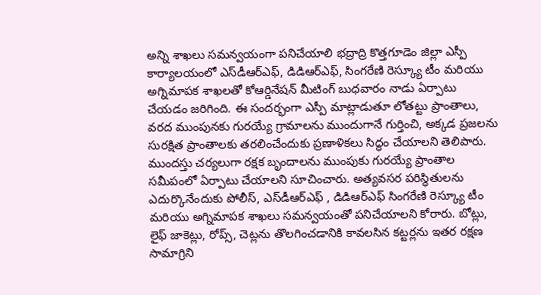అన్ని శాఖలు సమన్వయంగా పనిచేయాలి భద్రాద్రి కొత్తగూడెం జిల్లా ఎస్పీ కార్యాలయంలో ఎస్‌డీఆర్‌ఎఫ్, డిడిఆర్ఎఫ్, సింగరేణి రెస్క్యూ టీం మరియు అగ్నిమాపక శాఖలతో కోఆర్డినేషన్ మీటింగ్ బుధవారం నాడు ఏర్పాటు చేయడం జరిగింది. ఈ సందర్భంగా ఎస్పీ మాట్లాడుతూ లోతట్టు ప్రాంతాలు, వరద ముంపునకు గురయ్యే గ్రామాలను ముందుగానే గుర్తించి, అక్కడ ప్రజలను సురక్షిత ప్రాంతాలకు తరలించేందుకు ప్రణాళికలు సిద్ధం చేయాలని తెలిపారు. ముందస్తు చర్యలుగా రక్షక బృందాలను ముంపుకు గురయ్యే ప్రాంతాల సమీపంలో ఏర్పాటు చేయాలని సూచించారు. అత్యవసర పరిస్థితులను ఎదుర్కొనేందుకు పోలీస్, ఎస్‌డీఆర్‌ఎఫ్ , డిడిఆర్ఎఫ్ సింగరేణి రెస్క్యూ టీం మరియు అగ్నిమాపక శాఖలు సమన్వయంతో పనిచేయాలని కోరారు. బోట్లు, లైఫ్ జాకెట్లు, రోప్స్, చెట్లను తొలగించడానికి కావలసిన కట్టర్లను ఇతర రక్షణ సామాగ్రిని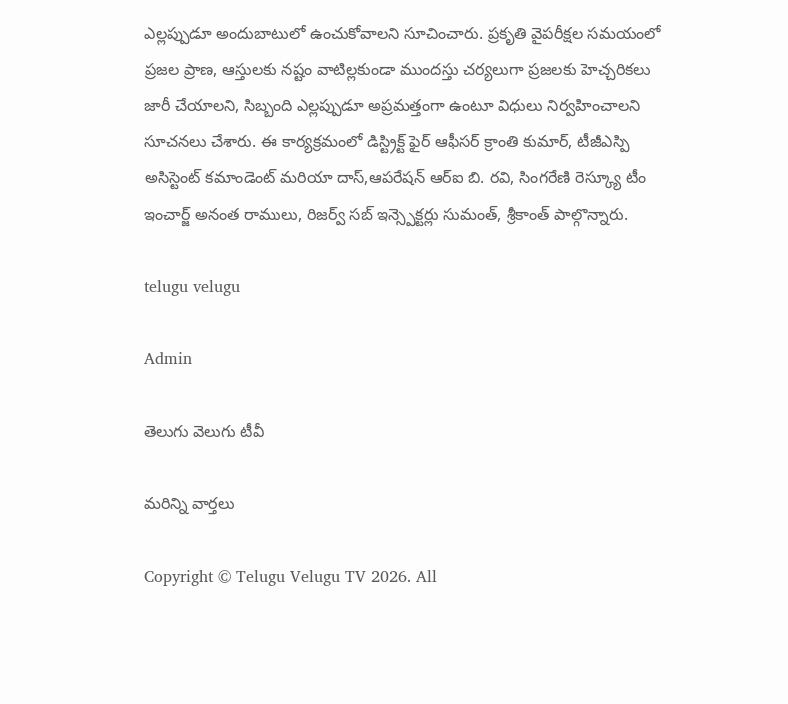ఎల్లప్పుడూ అందుబాటులో ఉంచుకోవాలని సూచించారు. ప్రకృతి వైపరీక్షల సమయంలో ప్రజల ప్రాణ, ఆస్తులకు నష్టం వాటిల్లకుండా ముందస్తు చర్యలుగా ప్రజలకు హెచ్చరికలు జారీ చేయాలని, సిబ్బంది ఎల్లప్పుడూ అప్రమత్తంగా ఉంటూ విధులు నిర్వహించాలని సూచనలు చేశారు. ఈ కార్యక్రమంలో డిస్ట్రిక్ట్ ఫైర్ ఆఫీసర్ క్రాంతి కుమార్, టీజీఎస్పి అసిస్టెంట్ కమాండెంట్ మరియా దాస్,ఆపరేషన్ ఆర్ఐ బి. రవి, సింగరేణి రెస్క్యూ టీం ఇంచార్జ్ అనంత రాములు, రిజర్వ్ సబ్ ఇన్స్పెక్టర్లు సుమంత్, శ్రీకాంత్ పాల్గొన్నారు.

telugu velugu

Admin

తెలుగు వెలుగు టీవీ

మరిన్ని వార్తలు

Copyright © Telugu Velugu TV 2026. All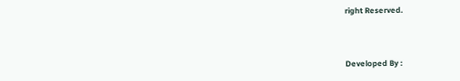right Reserved.



Developed By :